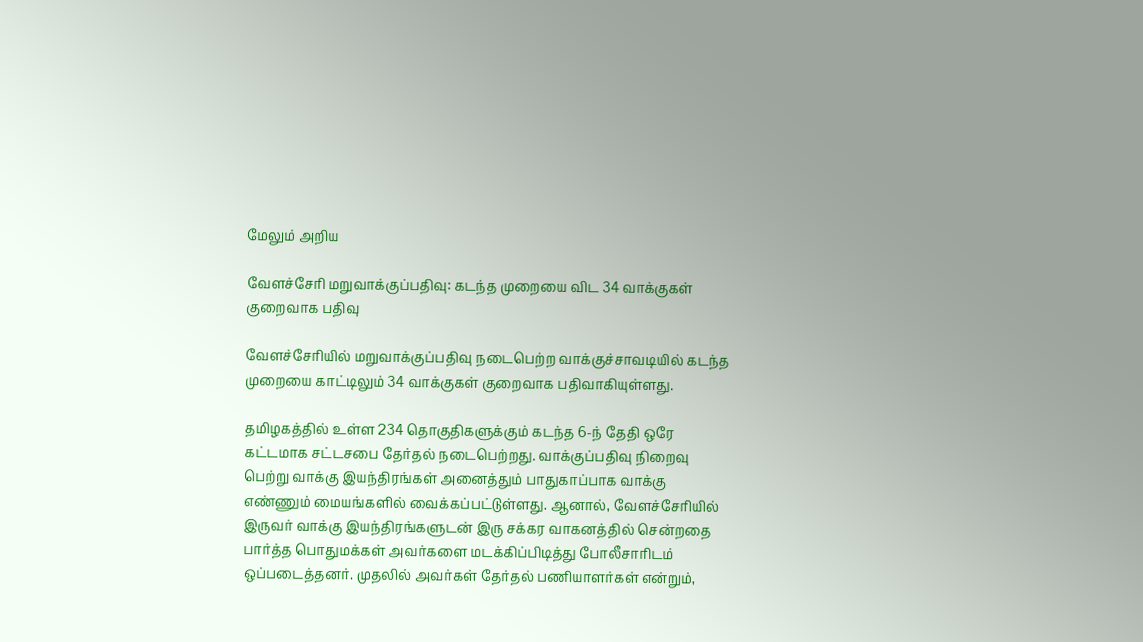மேலும் அறிய

வேளச்சேரி மறுவாக்குப்பதிவு: கடந்த முறையை விட 34 வாக்குகள் குறைவாக பதிவு

வேளச்சேரியில் மறுவாக்குப்பதிவு நடைபெற்ற வாக்குச்சாவடியில் கடந்த முறையை காட்டிலும் 34 வாக்குகள் குறைவாக பதிவாகியுள்ளது.

தமிழகத்தில் உள்ள 234 தொகுதிகளுக்கும் கடந்த 6-ந் தேதி ஒரே கட்டமாக சட்டசபை தேர்தல் நடைபெற்றது. வாக்குப்பதிவு நிறைவு பெற்று வாக்கு இயந்திரங்கள் அனைத்தும் பாதுகாப்பாக வாக்கு எண்ணும் மையங்களில் வைக்கப்பட்டுள்ளது. ஆனால், வேளச்சேரியில் இருவர் வாக்கு இயந்திரங்களுடன் இரு சக்கர வாகனத்தில் சென்றதை பார்த்த பொதுமக்கள் அவர்களை மடக்கிப்பிடித்து போலீசாரிடம் ஒப்படைத்தனர். முதலில் அவர்கள் தேர்தல் பணியாளர்கள் என்றும்,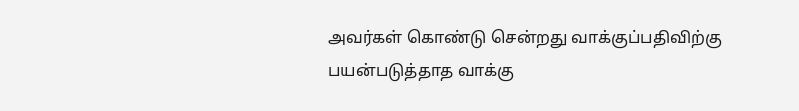அவர்கள் கொண்டு சென்றது வாக்குப்பதிவிற்கு பயன்படுத்தாத வாக்கு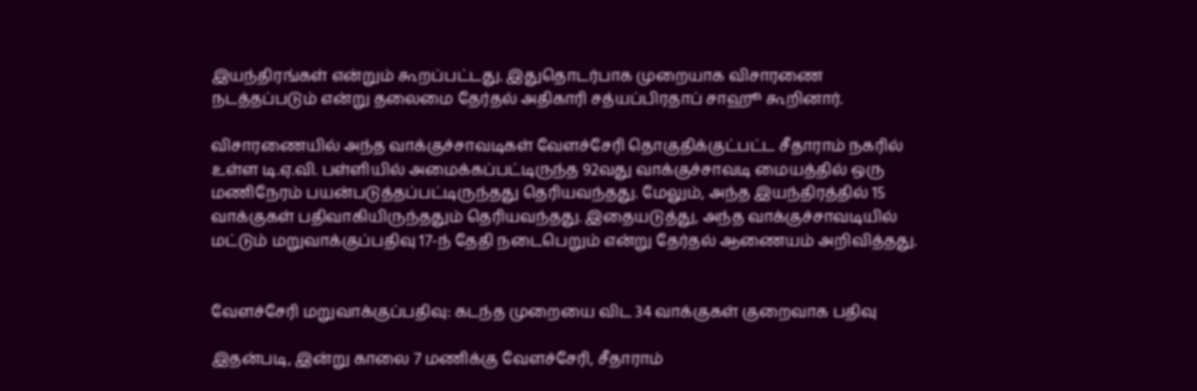இயந்திரங்கள் என்றும் கூறப்பட்டது. இதுதொடர்பாக முறையாக விசாரணை நடத்தப்படும் என்று தலைமை தேர்தல் அதிகாரி சத்யப்பிரதாப் சாஹூ கூறினார்.

விசாரணையில் அந்த வாக்குச்சாவடிகள் வேளச்சேரி தொகுதிக்குட்பட்ட சீதாராம் நகரில் உள்ள டி.ஏ.வி. பள்ளியில் அமைக்கப்பட்டிருந்த 92வது வாக்குச்சாவடி மையத்தில் ஒரு மணிநேரம் பயன்படுத்தப்பட்டிருந்தது தெரியவந்தது. மேலும், அந்த இயந்திரத்தில் 15 வாக்குகள் பதிவாகியிருந்ததும் தெரியவந்தது. இதையடுத்து, அந்த வாக்குச்சாவடியில் மட்டும் மறுவாக்குப்பதிவு 17-ந் தேதி நடைபெறும் என்று தேர்தல் ஆணையம் அறிவித்தது.


வேளச்சேரி மறுவாக்குப்பதிவு: கடந்த முறையை விட 34 வாக்குகள் குறைவாக பதிவு

இதன்படி, இன்று காலை 7 மணிக்கு வேளச்சேரி, சீதாராம்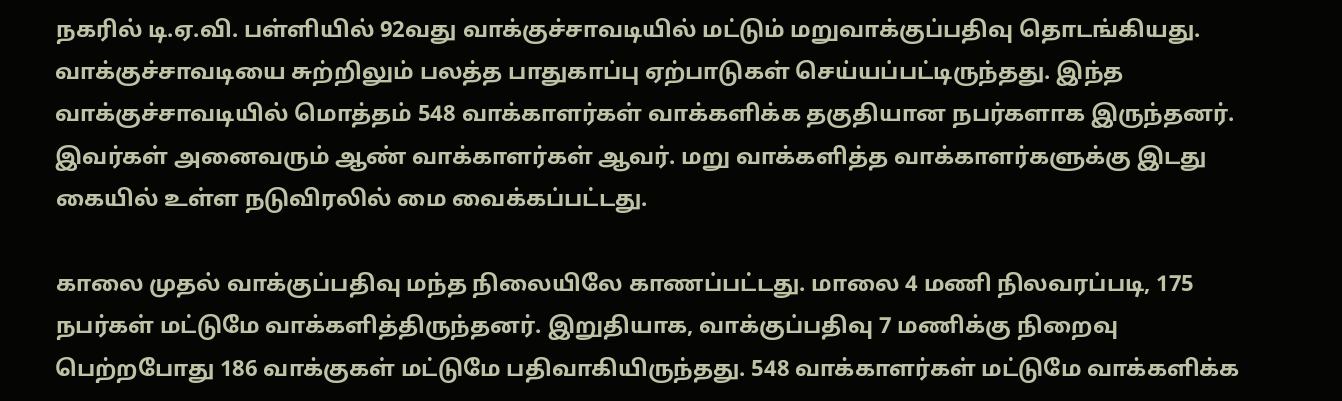நகரில் டி.ஏ.வி. பள்ளியில் 92வது வாக்குச்சாவடியில் மட்டும் மறுவாக்குப்பதிவு தொடங்கியது. வாக்குச்சாவடியை சுற்றிலும் பலத்த பாதுகாப்பு ஏற்பாடுகள் செய்யப்பட்டிருந்தது. இந்த வாக்குச்சாவடியில் மொத்தம் 548 வாக்காளர்கள் வாக்களிக்க தகுதியான நபர்களாக இருந்தனர். இவர்கள் அனைவரும் ஆண் வாக்காளர்கள் ஆவர். மறு வாக்களித்த வாக்காளர்களுக்கு இடது கையில் உள்ள நடுவிரலில் மை வைக்கப்பட்டது.

காலை முதல் வாக்குப்பதிவு மந்த நிலையிலே காணப்பட்டது. மாலை 4 மணி நிலவரப்படி, 175 நபர்கள் மட்டுமே வாக்களித்திருந்தனர். இறுதியாக, வாக்குப்பதிவு 7 மணிக்கு நிறைவு பெற்றபோது 186 வாக்குகள் மட்டுமே பதிவாகியிருந்தது. 548 வாக்காளர்கள் மட்டுமே வாக்களிக்க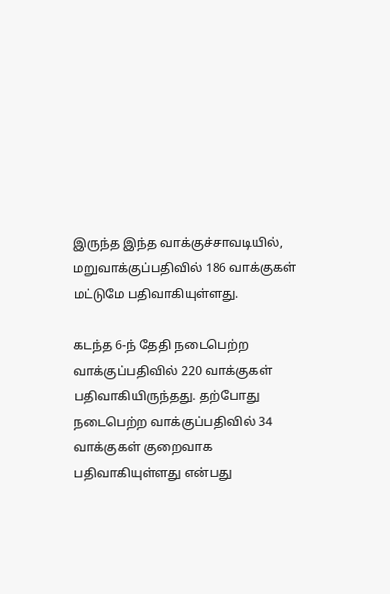இருந்த இந்த வாக்குச்சாவடியில், மறுவாக்குப்பதிவில் 186 வாக்குகள் மட்டுமே பதிவாகியுள்ளது.

கடந்த 6-ந் தேதி நடைபெற்ற வாக்குப்பதிவில் 220 வாக்குகள் பதிவாகியிருந்தது. தற்போது நடைபெற்ற வாக்குப்பதிவில் 34 வாக்குகள் குறைவாக பதிவாகியுள்ளது என்பது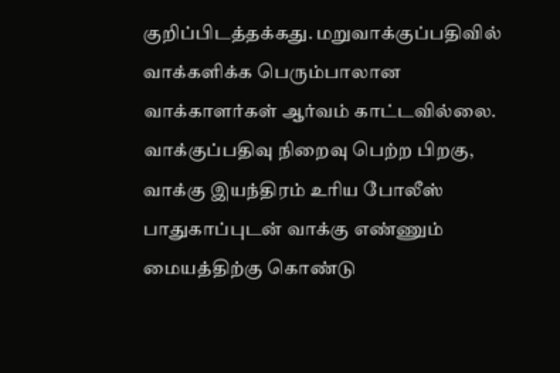குறிப்பிடத்தக்கது. மறுவாக்குப்பதிவில் வாக்களிக்க பெரும்பாலான வாக்காளர்கள் ஆர்வம் காட்டவில்லை. வாக்குப்பதிவு நிறைவு பெற்ற பிறகு, வாக்கு இயந்திரம் உரிய போலீஸ் பாதுகாப்புடன் வாக்கு எண்ணும் மையத்திற்கு கொண்டு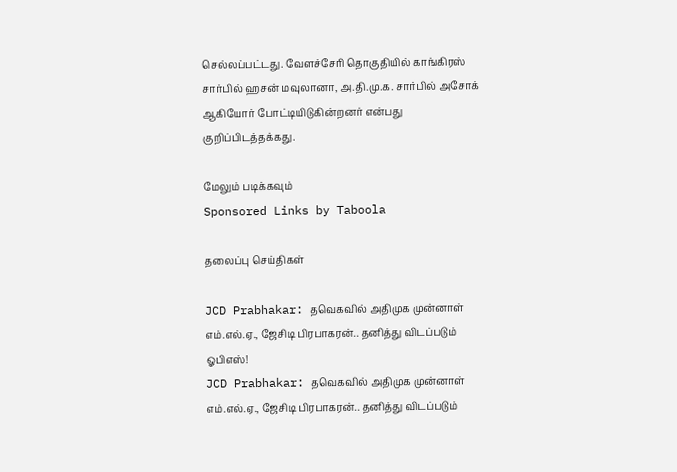செல்லப்பட்டது. வேளச்சேரி தொகுதியில் காங்கிரஸ் சார்பில் ஹசன் மவுலானா, அ.தி.மு.க. சார்பில் அசோக் ஆகியோர் போட்டியிடுகின்றனர் என்பது குறிப்பிடத்தக்கது.

மேலும் படிக்கவும்
Sponsored Links by Taboola

தலைப்பு செய்திகள்

JCD Prabhakar: தவெகவில் அதிமுக முன்னாள் எம்.எல்.ஏ., ஜேசிடி பிரபாகரன்.. தனித்து விடப்படும் ஓபிஎஸ்!
JCD Prabhakar: தவெகவில் அதிமுக முன்னாள் எம்.எல்.ஏ., ஜேசிடி பிரபாகரன்.. தனித்து விடப்படும்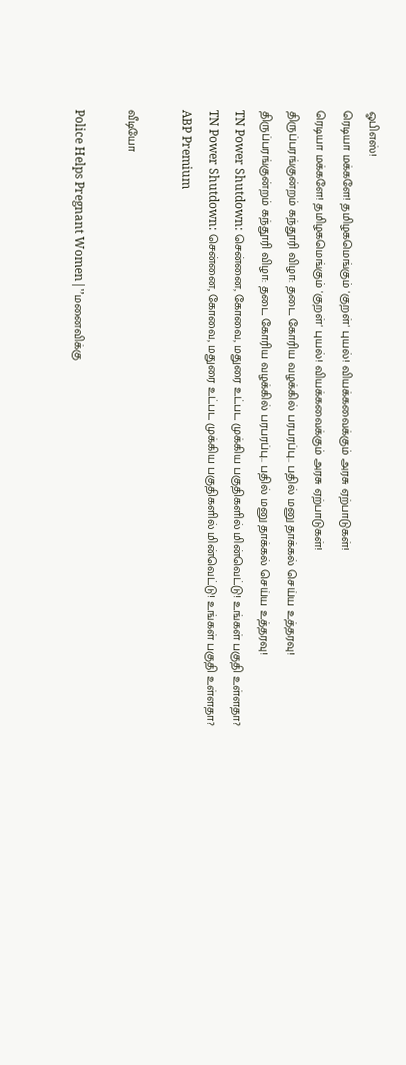ஓபிஎஸ்!
ரெடியா மக்களே! தமிழகமெங்கும் 'குறள்' புயல்! வியக்கவைக்கும் அரசு ஏற்பாடுகள்!
ரெடியா மக்களே! தமிழகமெங்கும் 'குறள்' புயல்! வியக்கவைக்கும் அரசு ஏற்பாடுகள்!
திருப்பரங்குன்றம் கந்தூரி விழா: தடை கோரிய வழக்கில் பரபரப்பு.. பதில் மனு தாக்கல் செய்ய உத்தரவு!
திருப்பரங்குன்றம் கந்தூரி விழா: தடை கோரிய வழக்கில் பரபரப்பு.. பதில் மனு தாக்கல் செய்ய உத்தரவு!
TN Power Shutdown: சென்னை, கோவை, மதுரை உட்பட முக்கிய பகுதிகளில் மின்வெட்டு! உங்கள் பகுதி உள்ளதா?
TN Power Shutdown: சென்னை, கோவை, மதுரை உட்பட முக்கிய பகுதிகளில் மின்வெட்டு! உங்கள் பகுதி உள்ளதா?
ABP Premium

வீடியோ

Police Helps Pregnant Women|'’மனைவிக்கு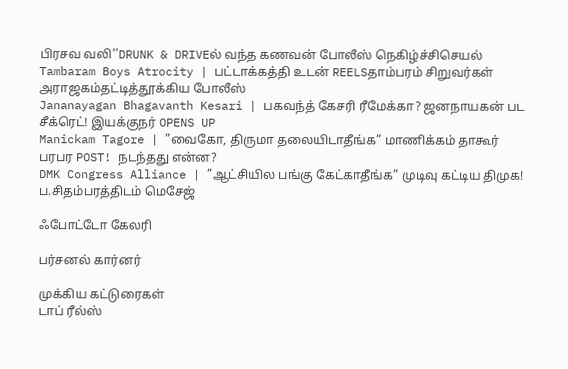பிரசவ வலி’’DRUNK & DRIVEல் வந்த கணவன் போலீஸ் நெகிழ்ச்சிசெயல்
Tambaram Boys Atrocity | பட்டாக்கத்தி உடன் REELSதாம்பரம் சிறுவர்கள் அராஜகம்தட்டித்தூக்கிய போலீஸ்
Jananayagan Bhagavanth Kesari | பகவந்த் கேசரி ரீமேக்கா? ஜனநாயகன் பட சீக்ரெட்! இயக்குநர் OPENS UP
Manickam Tagore | ”வைகோ, திருமா தலையிடாதீங்க” மாணிக்கம் தாகூர் பரபர POST! நடந்தது என்ன?
DMK Congress Alliance | ”ஆட்சியில பங்கு கேட்காதீங்க” முடிவு கட்டிய திமுக! ப.சிதம்பரத்திடம் மெசேஜ்

ஃபோட்டோ கேலரி

பர்சனல் கார்னர்

முக்கிய கட்டுரைகள்
டாப் ரீல்ஸ்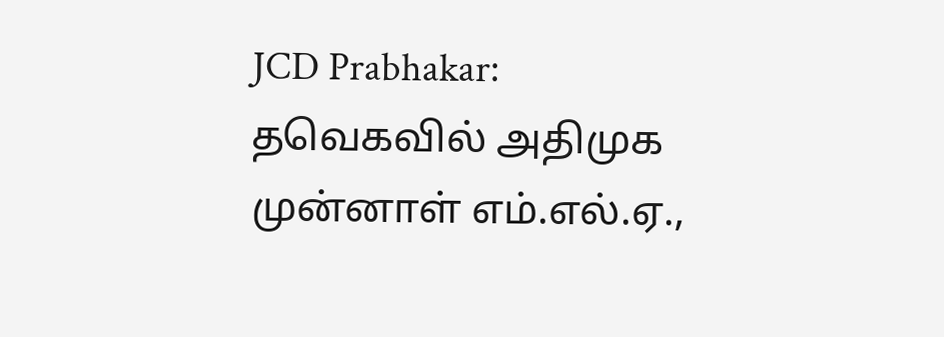JCD Prabhakar: தவெகவில் அதிமுக முன்னாள் எம்.எல்.ஏ.,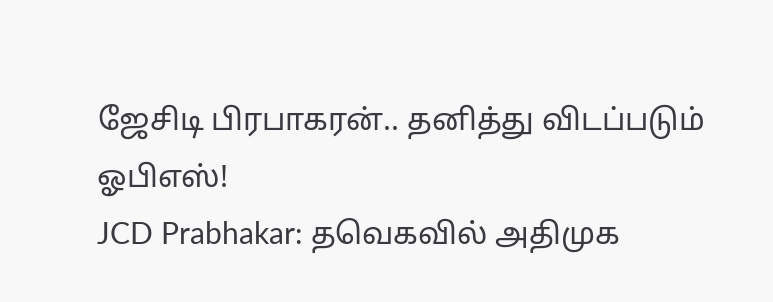ஜேசிடி பிரபாகரன்.. தனித்து விடப்படும் ஓபிஎஸ்!
JCD Prabhakar: தவெகவில் அதிமுக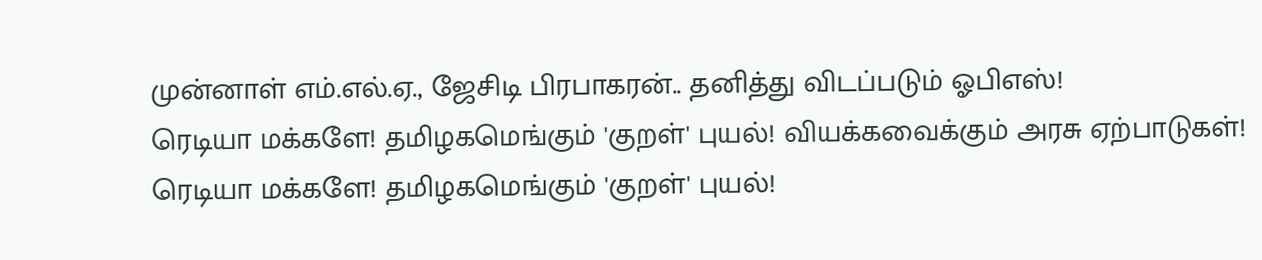முன்னாள் எம்.எல்.ஏ., ஜேசிடி பிரபாகரன்.. தனித்து விடப்படும் ஓபிஎஸ்!
ரெடியா மக்களே! தமிழகமெங்கும் 'குறள்' புயல்! வியக்கவைக்கும் அரசு ஏற்பாடுகள்!
ரெடியா மக்களே! தமிழகமெங்கும் 'குறள்' புயல்!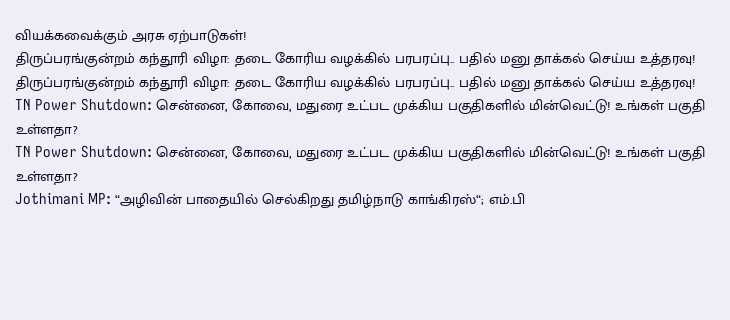வியக்கவைக்கும் அரசு ஏற்பாடுகள்!
திருப்பரங்குன்றம் கந்தூரி விழா: தடை கோரிய வழக்கில் பரபரப்பு.. பதில் மனு தாக்கல் செய்ய உத்தரவு!
திருப்பரங்குன்றம் கந்தூரி விழா: தடை கோரிய வழக்கில் பரபரப்பு.. பதில் மனு தாக்கல் செய்ய உத்தரவு!
TN Power Shutdown: சென்னை, கோவை, மதுரை உட்பட முக்கிய பகுதிகளில் மின்வெட்டு! உங்கள் பகுதி உள்ளதா?
TN Power Shutdown: சென்னை, கோவை, மதுரை உட்பட முக்கிய பகுதிகளில் மின்வெட்டு! உங்கள் பகுதி உள்ளதா?
Jothimani MP: “அழிவின் பாதையில் செல்கிறது தமிழ்நாடு காங்கிரஸ்“; எம்.பி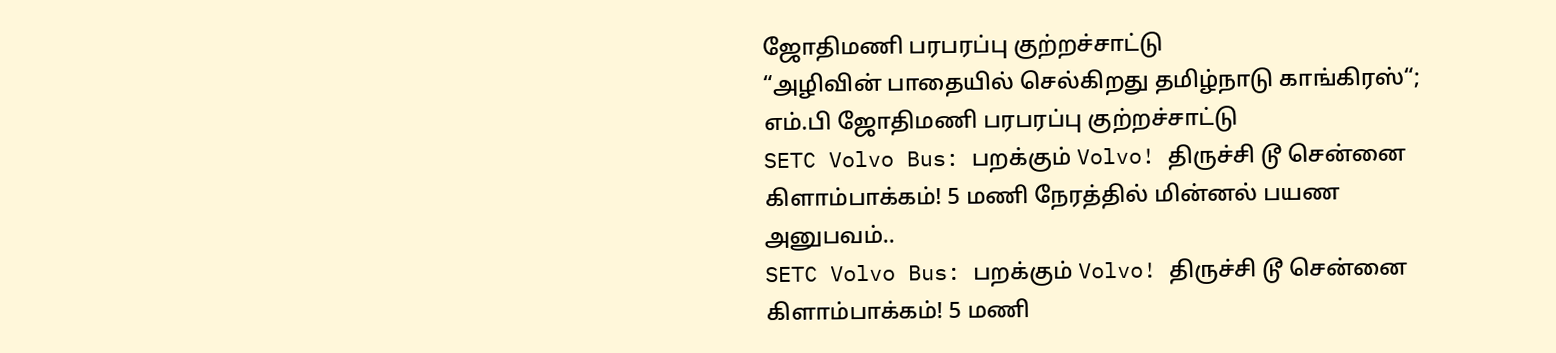ஜோதிமணி பரபரப்பு குற்றச்சாட்டு
“அழிவின் பாதையில் செல்கிறது தமிழ்நாடு காங்கிரஸ்“; எம்.பி ஜோதிமணி பரபரப்பு குற்றச்சாட்டு
SETC Volvo Bus: பறக்கும் Volvo! திருச்சி டூ சென்னை கிளாம்பாக்கம்! 5 மணி நேரத்தில் மின்னல் பயண அனுபவம்..
SETC Volvo Bus: பறக்கும் Volvo! திருச்சி டூ சென்னை கிளாம்பாக்கம்! 5 மணி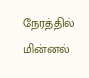நேரத்தில் மின்னல்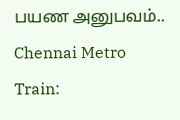பயண அனுபவம்..
Chennai Metro Train: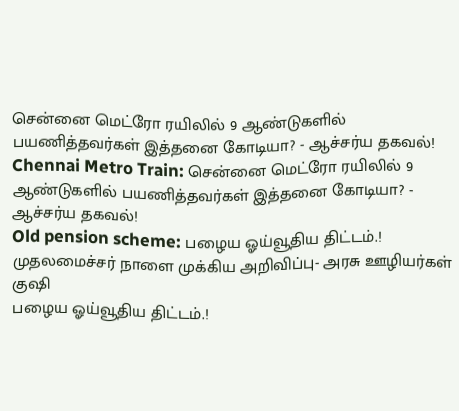சென்னை மெட்ரோ ரயிலில் 9 ஆண்டுகளில் பயணித்தவர்கள் இத்தனை கோடியா? - ஆச்சர்ய தகவல்!
Chennai Metro Train: சென்னை மெட்ரோ ரயிலில் 9 ஆண்டுகளில் பயணித்தவர்கள் இத்தனை கோடியா? - ஆச்சர்ய தகவல்!
Old pension scheme: பழைய ஓய்வூதிய திட்டம்.! முதலமைச்சர் நாளை முக்கிய அறிவிப்பு- அரசு ஊழியர்கள் குஷி
பழைய ஓய்வூதிய திட்டம்.!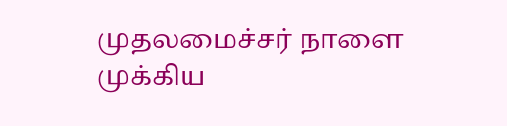முதலமைச்சர் நாளை முக்கிய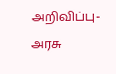அறிவிப்பு- அரசு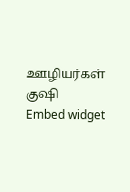ஊழியர்கள் குஷி
Embed widget